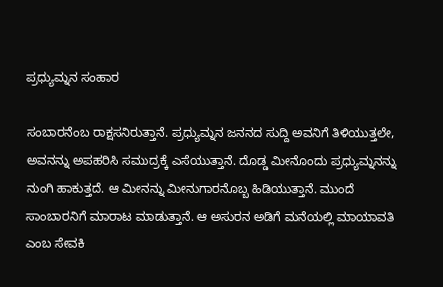ಪ್ರಧ್ಯುಮ್ನನ ಸಂಹಾರ

ಸಂಬಾರನೆಂಬ ರಾಕ್ಷಸನಿರುತ್ತಾನೆ. ಪ್ರಧ್ಯುಮ್ನನ ಜನನದ ಸುದ್ದಿ ಅವನಿಗೆ ತಿಳಿಯುತ್ತಲೇ, ಅವನನ್ನು ಅಪಹರಿಸಿ ಸಮುದ್ರಕ್ಕೆ ಎಸೆಯುತ್ತಾನೆ. ದೊಡ್ಡ ಮೀನೊಂದು ಪ್ರಧ್ಯುಮ್ನನನ್ನು ನುಂಗಿ ಹಾಕುತ್ತದೆ. ಆ ಮೀನನ್ನು ಮೀನುಗಾರನೊಬ್ಬ ಹಿಡಿಯುತ್ತಾನೆ. ಮುಂದೆ ಸಾಂಬಾರನಿಗೆ ಮಾರಾಟ ಮಾಡುತ್ತಾನೆ. ಆ ಅಸುರನ ಅಡಿಗೆ ಮನೆಯಲ್ಲಿ ಮಾಯಾವತಿ ಎಂಬ ಸೇವಕಿ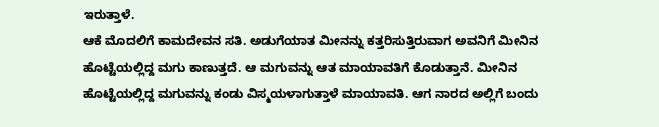ಇರುತ್ತಾಳೆ.
ಆಕೆ ಮೊದಲಿಗೆ ಕಾಮದೇವನ ಸತಿ. ಅಡುಗೆಯಾತ ಮೀನನ್ನು ಕತ್ತರಿಸುತ್ತಿರುವಾಗ ಅವನಿಗೆ ಮೀನಿನ ಹೊಟ್ಟೆಯಲ್ಲಿದ್ದ ಮಗು ಕಾಣುತ್ತದೆ. ಆ ಮಗುವನ್ನು ಆತ ಮಾಯಾವತಿಗೆ ಕೊಡುತ್ತಾನೆ. ಮೀನಿನ ಹೊಟ್ಟೆಯಲ್ಲಿದ್ದ ಮಗುವನ್ನು ಕಂಡು ವಿಸ್ಮಯಳಾಗುತ್ತಾಳೆ ಮಾಯಾವತಿ. ಆಗ ನಾರದ ಅಲ್ಲಿಗೆ ಬಂದು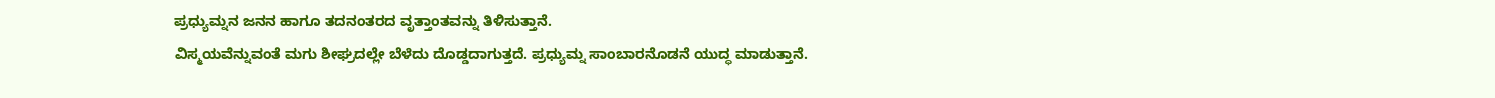ಪ್ರಧ್ಯುಮ್ನನ ಜನನ ಹಾಗೂ ತದನಂತರದ ವೃತ್ತಾಂತವನ್ನು ತಿಳಿಸುತ್ತಾನೆ.
ವಿಸ್ಮಯವೆನ್ನುವಂತೆ ಮಗು ಶೀಘ್ರದಲ್ಲೇ ಬೆಳೆದು ದೊಡ್ಡದಾಗುತ್ತದೆ. ಪ್ರಧ್ಯುಮ್ನ ಸಾಂಬಾರನೊಡನೆ ಯುದ್ಧ ಮಾಡುತ್ತಾನೆ.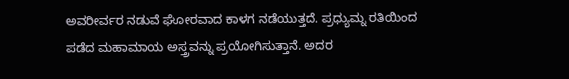ಅವರೀರ್ವರ ನಡುವೆ ಘೋರವಾದ ಕಾಳಗ ನಡೆಯುತ್ತದೆ. ಪ್ರಧ್ಯುಮ್ನ ರತಿಯಿಂದ ಪಡೆದ ಮಹಾಮಾಯ ಅಸ್ತ್ರವನ್ನು ಪ್ರಯೋಗಿಸುತ್ತಾನೆ. ಅದರ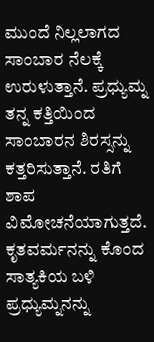ಮುಂದೆ ನಿಲ್ಲಲಾಗದ ಸಾಂಬಾರ ನೆಲಕ್ಕೆ ಉರುಳುತ್ತಾನೆ. ಪ್ರಧ್ಯುಮ್ನ ತನ್ನ ಕತ್ತಿಯಿಂದ ಸಾಂಬಾರನ ಶಿರಸ್ಸನ್ನು ಕತ್ತರಿಸುತ್ತಾನೆ. ರತಿಗೆ ಶಾಪ ವಿಮೋಚನೆಯಾಗುತ್ತದೆ. ಕೃತವರ್ಮನನ್ನು ಕೊಂದ ಸಾತ್ಯಕಿಯ ಬಳಿ ಪ್ರಧ್ಯುಮ್ನನನ್ನು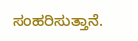ಸಂಹರಿಸುತ್ತಾನೆ.